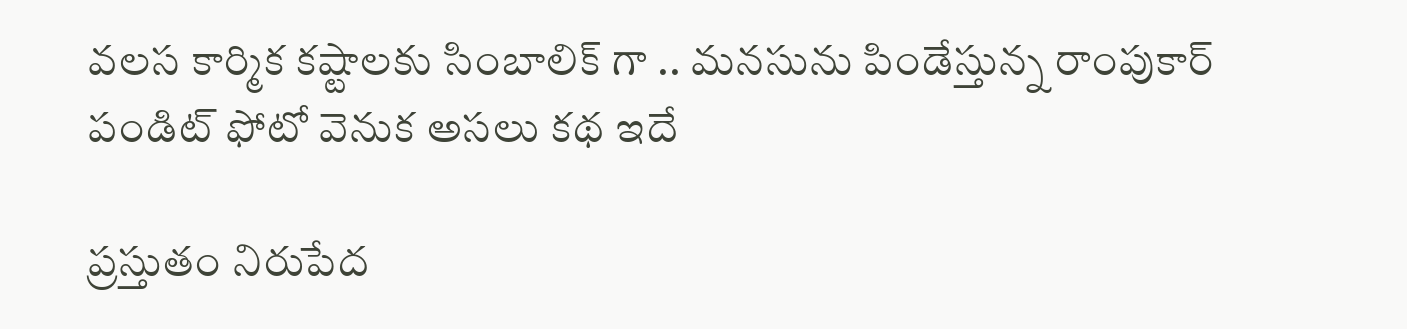వలస కార్మిక కష్టాలకు సింబాలిక్ గా .. మనసును పిండేస్తున్న రాంపుకార్ పండిట్ ఫోటో వెనుక అసలు కథ ఇదే

ప్రస్తుతం నిరుపేద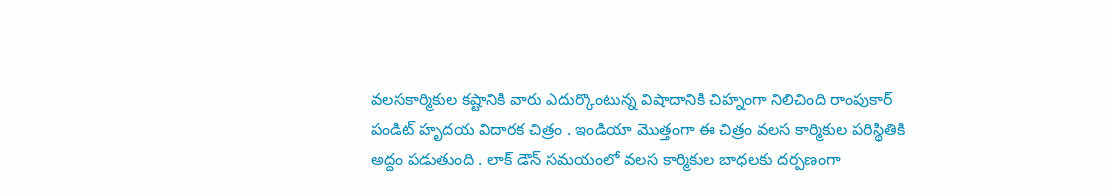వలసకార్మికుల కష్టానికి వారు ఎదుర్కొంటున్న విషాదానికి చిహ్నంగా నిలిచింది రాంపుకార్ పండిట్ హృదయ విదారక చిత్రం . ఇండియా మొత్తంగా ఈ చిత్రం వలస కార్మికుల పరిస్థితికి అద్దం పడుతుంది . లాక్ డౌన్ సమయంలో వలస కార్మికుల బాధలకు దర్పణంగా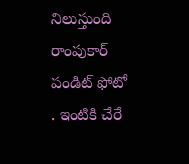నిలుస్తుంది రాంపుకార్ పండిట్ ఫోటో . ఇంటికి చేరే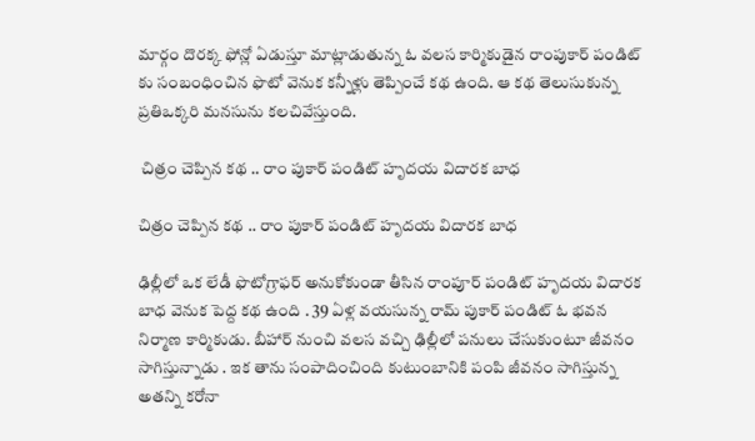మార్గం దొరక్క ఫోన్లో ఏడుస్తూ మాట్లాడుతున్న ఓ వలస కార్మికుడైన రాంపుకార్ పండిట్ కు సంబంధించిన ఫొటో వెనుక కన్నీళ్లు తెప్పించే కథ ఉంది. ఆ కథ తెలుసుకున్న ప్రతిఒక్కరి మనసును కలచివేస్తుంది.

 చిత్రం చెప్పిన కథ .. రాం పుకార్ పండిట్ హృదయ విదారక బాధ

చిత్రం చెప్పిన కథ .. రాం పుకార్ పండిట్ హృదయ విదారక బాధ

ఢిల్లీలో ఒక లేడీ ఫొటోగ్రాఫర్ అనుకోకుండా తీసిన రాంపూర్ పండిట్ హృదయ విదారక బాధ వెనుక పెద్ద కథ ఉంది . 39 ఏళ్ల వయసున్న రామ్ పుకార్ పండిట్ ఓ భవన నిర్మాణ కార్మికుడు. బీహార్ నుంచి వలస వచ్చి ఢిల్లీలో పనులు చేసుకుంటూ జీవనం సాగిస్తున్నాడు . ఇక తాను సంపాదించింది కుటుంబానికి పంపి జీవనం సాగిస్తున్న అతన్ని కరోనా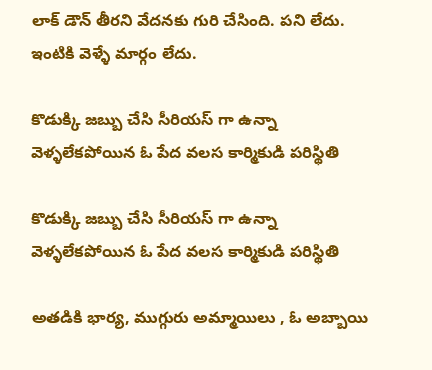లాక్ డౌన్ తీరని వేదనకు గురి చేసింది. పని లేదు. ఇంటికి వెళ్ళే మార్గం లేదు.

కొడుక్కి జబ్బు చేసి సీరియస్ గా ఉన్నా వెళ్ళలేకపోయిన ఓ పేద వలస కార్మికుడి పరిస్థితి

కొడుక్కి జబ్బు చేసి సీరియస్ గా ఉన్నా వెళ్ళలేకపోయిన ఓ పేద వలస కార్మికుడి పరిస్థితి

అతడికి భార్య, ముగ్గురు అమ్మాయిలు , ఓ అబ్బాయి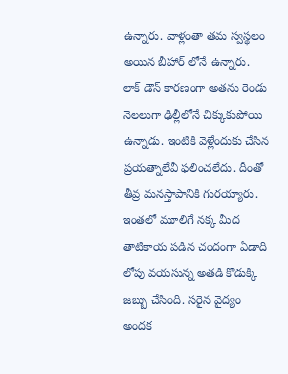ఉన్నారు. వాళ్లంతా తమ స్వస్థలం అయిన బీహార్ లోనే ఉన్నారు. లాక్ డౌన్ కారణంగా అతను రెండు నెలలుగా ఢిల్లీలోనే చిక్కుకుపోయి ఉన్నాడు. ఇంటికి వెళ్లేందుకు చేసిన ప్రయత్నాలేవీ ఫలించలేదు. దీంతో తీవ్ర మనస్తాపానికి గురయ్యారు. ఇంతలో మూలిగే నక్క మీద తాటికాయ పడిన చందంగా ఏడాది లోపు వయసున్న అతడి కొడుక్కి జబ్బు చేసింది. సరైన వైద్యం అందక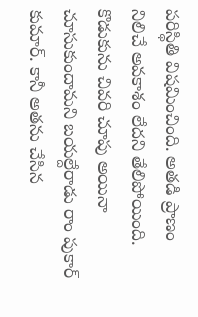పరిస్థితి విషమించింది. అతడి ప్రాణం నిలిచే అవకాశం లేదని తేలిపోయింది. కొడుకును చివరి చూపు అయినా చూసుకుందామని బయల్దేరాడు రాం పుకార్ కుమార్. కానీ అతను చేసిన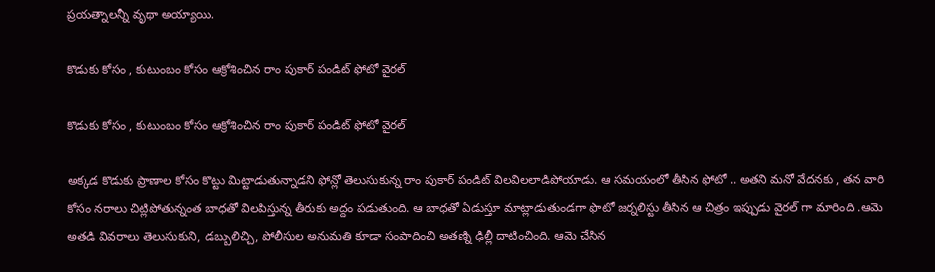ప్రయత్నాలన్నీ వృథా అయ్యాయి.

కొడుకు కోసం , కుటుంబం కోసం ఆక్రోశించిన రాం పుకార్ పండిట్ ఫోటో వైరల్

కొడుకు కోసం , కుటుంబం కోసం ఆక్రోశించిన రాం పుకార్ పండిట్ ఫోటో వైరల్

అక్కడ కొడుకు ప్రాణాల కోసం కొట్టు మిట్టాడుతున్నాడని ఫోన్లో తెలుసుకున్న రాం పుకార్ పండిట్ విలవిలలాడిపోయాడు. ఆ సమయంలో తీసిన ఫోటో .. అతని మనో వేదనకు , తన వారి కోసం నరాలు చిట్లిపోతున్నంత బాధతో విలపిస్తున్న తీరుకు అద్దం పడుతుంది. ఆ బాధతో ఏడుస్తూ మాట్లాడుతుండగా ఫొటో జర్నలిస్టు తీసిన ఆ చిత్రం ఇప్పుడు వైరల్ గా మారింది .ఆమె అతడి వివరాలు తెలుసుకుని, డబ్బులిచ్చి, పోలీసుల అనుమతి కూడా సంపాదించి అతణ్ని ఢిల్లీ దాటించింది. ఆమె చేసిన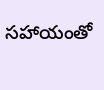సహాయంతో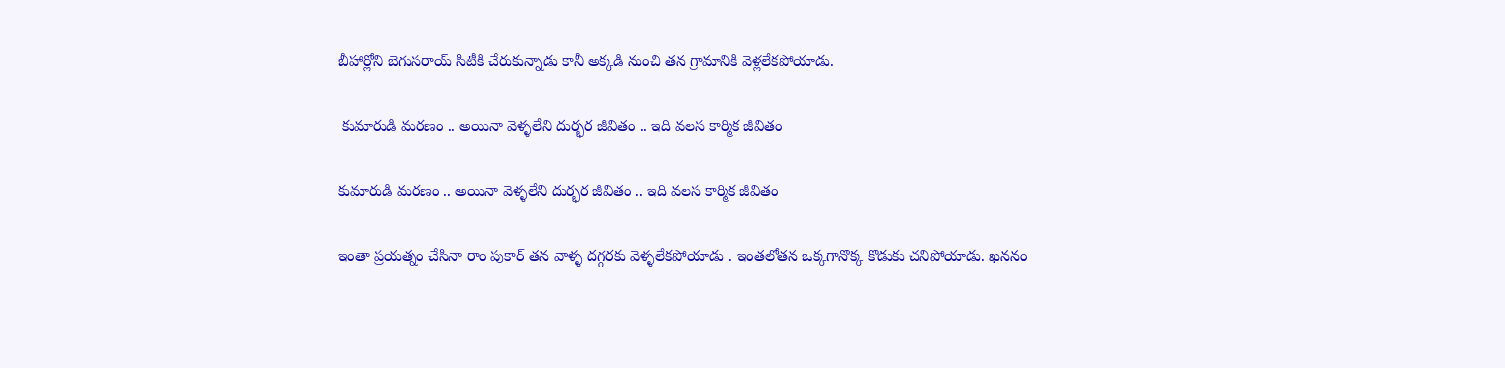బీహార్లోని బెగుసరాయ్ సిటీకి చేరుకున్నాడు కానీ అక్కడి నుంచి తన గ్రామానికి వెళ్లలేకపోయాడు.

 కుమారుడి మరణం .. అయినా వెళ్ళలేని దుర్భర జీవితం .. ఇది వలస కార్మిక జీవితం

కుమారుడి మరణం .. అయినా వెళ్ళలేని దుర్భర జీవితం .. ఇది వలస కార్మిక జీవితం

ఇంతా ప్రయత్నం చేసినా రాం పుకార్ తన వాళ్ళ దగ్గరకు వెళ్ళలేకపోయాడు . ఇంతలోతన ఒక్కగానొక్క కొడుకు చనిపోయాడు. ఖననం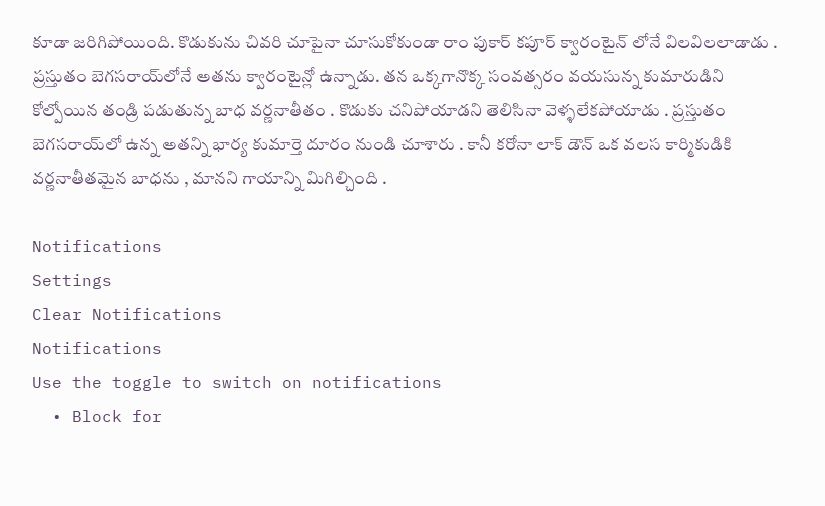కూడా జరిగిపోయింది. కొడుకును చివరి చూపైనా చూసుకోకుండా రాం పుకార్ కపూర్ క్వారంటైన్ లోనే విలవిలలాడాడు . ప్రస్తుతం బెగసరాయ్‌లోనే అతను క్వారంటైన్లో ఉన్నాడు. తన ఒక్కగానొక్క సంవత్సరం వయసున్న కుమారుడిని కోల్పోయిన తండ్రి పడుతున్న బాధ వర్ణనాతీతం . కొడుకు చనిపోయాడని తెలిసినా వెళ్ళలేకపోయాడు . ప్రస్తుతం బెగసరాయ్‌లో ఉన్న అతన్ని భార్య కుమార్తె దూరం నుండి చూశారు . కానీ కరోనా లాక్ డౌన్ ఒక వలస కార్మికుడికి వర్ణనాతీతమైన బాధను , మానని గాయాన్ని మిగిల్చింది .

Notifications
Settings
Clear Notifications
Notifications
Use the toggle to switch on notifications
  • Block for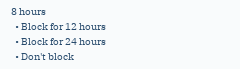8 hours
  • Block for 12 hours
  • Block for 24 hours
  • Don't block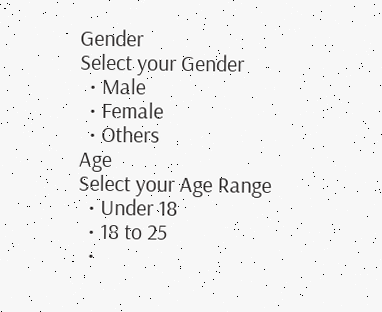Gender
Select your Gender
  • Male
  • Female
  • Others
Age
Select your Age Range
  • Under 18
  • 18 to 25
  •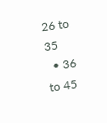26 to 35
  • 36 to 45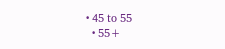• 45 to 55
  • 55+